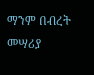ማንም በብረት መሣሪያ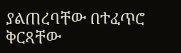ያልጠረባቸው በተፈጥሮ ቅርጻቸው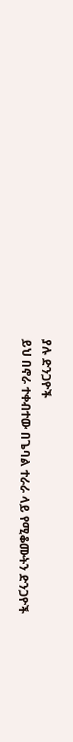ያሉ ድንጋዮች
ይህ በኖራ ተቀብተው በጌባል ተራራ ላይ የሚቆሙትን ድንጋዮች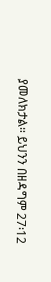ያመለክታል። ይህንን በዘዳግም 27፡12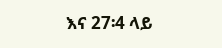እና 27፡4 ላይ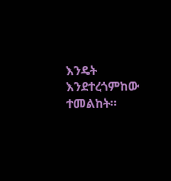እንዴት እንደተረጎምከው ተመልከት።